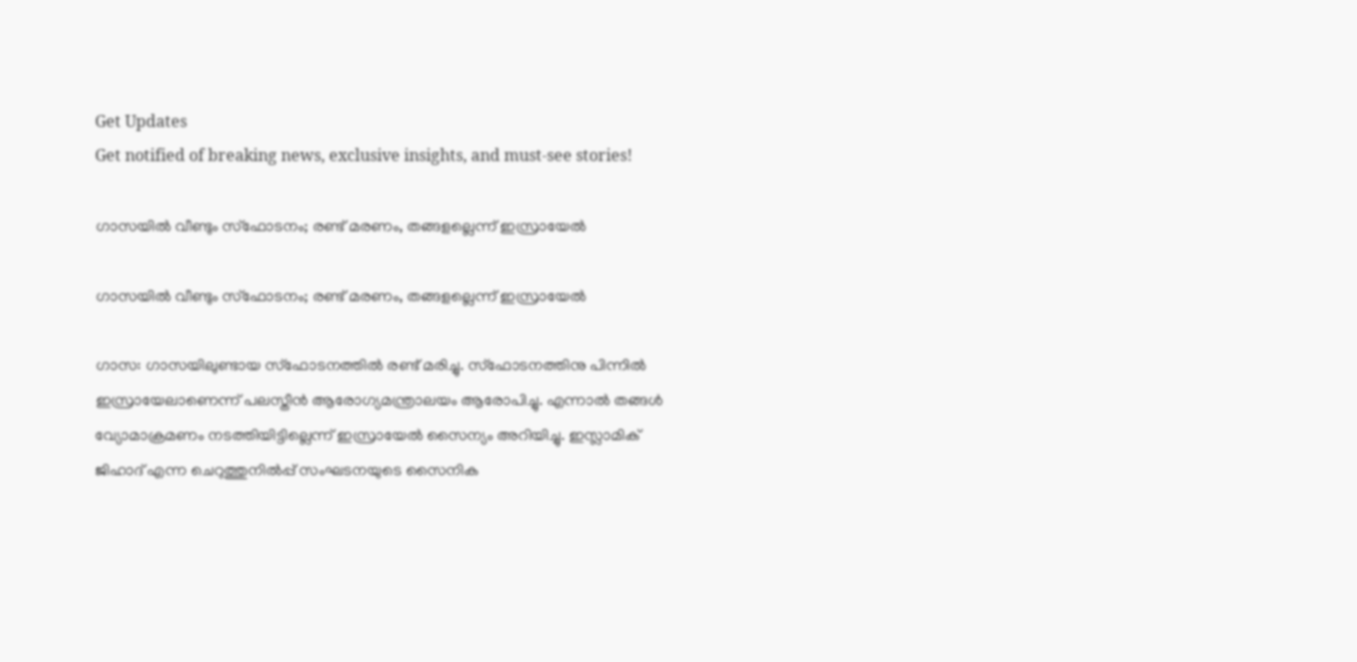Get Updates
Get notified of breaking news, exclusive insights, and must-see stories!

ഗാസയില്‍ വീണ്ടും സ്‌ഫോടനം; രണ്ട് മരണം, തങ്ങളല്ലെന്ന് ഇസ്രായേല്‍

ഗാസയില്‍ വീണ്ടും സ്‌ഫോടനം; രണ്ട് മരണം, തങ്ങളല്ലെന്ന് ഇസ്രായേല്‍

ഗാസ: ഗാസയിലുണ്ടായ സ്‌ഫോടനത്തില്‍ രണ്ട് മരിച്ചു. സ്‌ഫോടനത്തിനു പിന്നില്‍ ഇസ്രായേലാണെന്ന് പലസ്തീന്‍ ആരോഗ്യമന്ത്രാലയം ആരോപിച്ചു. എന്നാല്‍ തങ്ങള്‍ വ്യോമാക്രമണം നടത്തിയിട്ടില്ലെന്ന് ഇസ്രായേല്‍ സൈന്യം അറിയിച്ചു. ഇസ്ലാമിക് ജിഹാദ് എന്ന ചെറുത്തുനില്‍പ്പ് സംഘടനയുടെ സൈനിക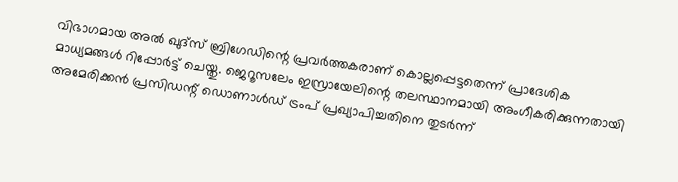വിഭാഗമായ അല്‍ ഖുദ്‌സ് ബ്രിഗേഡിന്റെ പ്രവര്‍ത്തകരാണ് കൊല്ലപ്പെട്ടതെന്ന് പ്രാദേശിക മാധ്യമങ്ങള്‍ റിപ്പോര്‍ട്ട് ചെയ്തു. ജെറൂസലേം ഇസ്രായേലിന്റെ തലസ്ഥാനമായി അംഗീകരിക്കുന്നതായി അമേരിക്കന്‍ പ്രസിഡന്റ് ഡൊണാള്‍ഡ് ട്രംപ് പ്രഖ്യാപിച്ചതിനെ തുടര്‍ന്ന്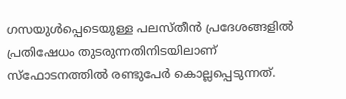ഗസയുള്‍പ്പെടെയുള്ള പലസ്തീന്‍ പ്രദേശങ്ങളില്‍ പ്രതിഷേധം തുടരുന്നതിനിടയിലാണ് സ്‌ഫോടനത്തില്‍ രണ്ടുപേര്‍ കൊല്ലപ്പെടുന്നത്.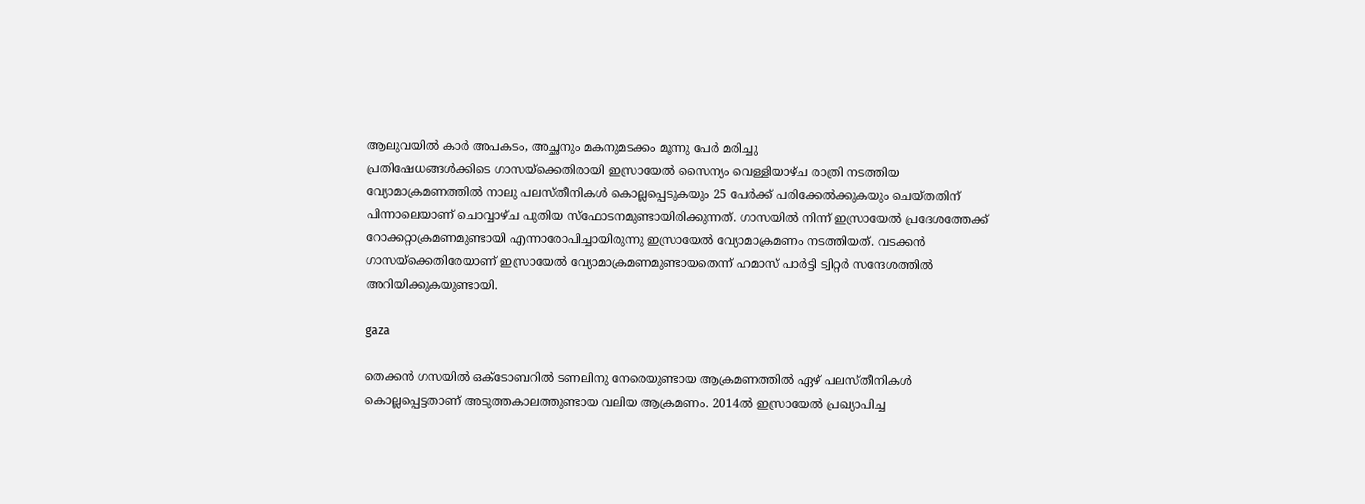ആലുവയില്‍ കാര്‍ അപകടം, അച്ഛനും മകനുമടക്കം മൂന്നു പേര്‍ മരിച്ചു
പ്രതിഷേധങ്ങള്‍ക്കിടെ ഗാസയ്‌ക്കെതിരായി ഇസ്രായേല്‍ സൈന്യം വെള്ളിയാഴ്ച രാത്രി നടത്തിയ വ്യോമാക്രമണത്തില്‍ നാലു പലസ്തീനികള്‍ കൊല്ലപ്പെടുകയും 25 പേര്‍ക്ക് പരിക്കേല്‍ക്കുകയും ചെയ്തതിന് പിന്നാലെയാണ് ചൊവ്വാഴ്ച പുതിയ സ്‌ഫോടനമുണ്ടായിരിക്കുന്നത്. ഗാസയില്‍ നിന്ന് ഇസ്രായേല്‍ പ്രദേശത്തേക്ക് റോക്കറ്റാക്രമണമുണ്ടായി എന്നാരോപിച്ചായിരുന്നു ഇസ്രായേല്‍ വ്യോമാക്രമണം നടത്തിയത്. വടക്കന്‍ ഗാസയ്‌ക്കെതിരേയാണ് ഇസ്രായേല്‍ വ്യോമാക്രമണമുണ്ടായതെന്ന് ഹമാസ് പാര്‍ട്ടി ട്വിറ്റര്‍ സന്ദേശത്തില്‍ അറിയിക്കുകയുണ്ടായി.

gaza

തെക്കന്‍ ഗസയില്‍ ഒക്ടോബറില്‍ ടണലിനു നേരെയുണ്ടായ ആക്രമണത്തില്‍ ഏഴ് പലസ്തീനികള്‍ കൊല്ലപ്പെട്ടതാണ് അടുത്തകാലത്തുണ്ടായ വലിയ ആക്രമണം. 2014ല്‍ ഇസ്രായേല്‍ പ്രഖ്യാപിച്ച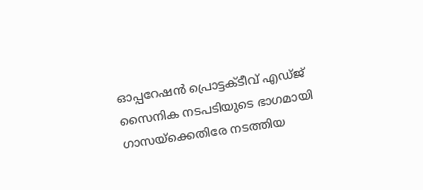ഓപ്പറേഷന്‍ പ്രൊട്ടക്ടീവ് എഡ്ജ് സൈനിക നടപടിയുടെ ഭാഗമായി ഗാസയ്‌ക്കെതിരേ നടത്തിയ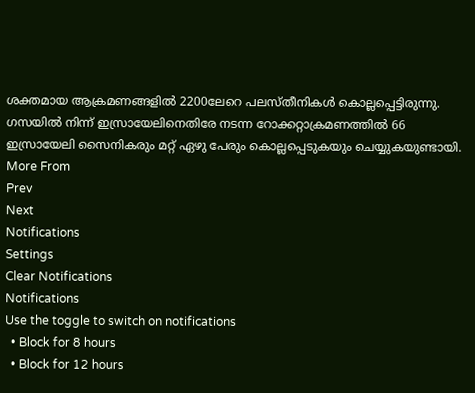ശക്തമായ ആക്രമണങ്ങളില്‍ 2200ലേറെ പലസ്തീനികള്‍ കൊല്ലപ്പെട്ടിരുന്നു. ഗസയില്‍ നിന്ന് ഇസ്രായേലിനെതിരേ നടന്ന റോക്കറ്റാക്രമണത്തില്‍ 66 ഇസ്രായേലി സൈനികരും മറ്റ് ഏഴു പേരും കൊല്ലപ്പെടുകയും ചെയ്യുകയുണ്ടായി.
More From
Prev
Next
Notifications
Settings
Clear Notifications
Notifications
Use the toggle to switch on notifications
  • Block for 8 hours
  • Block for 12 hours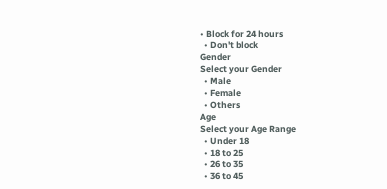• Block for 24 hours
  • Don't block
Gender
Select your Gender
  • Male
  • Female
  • Others
Age
Select your Age Range
  • Under 18
  • 18 to 25
  • 26 to 35
  • 36 to 45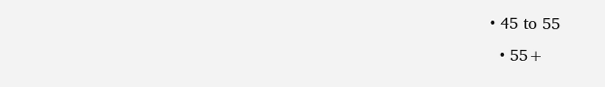• 45 to 55
  • 55+